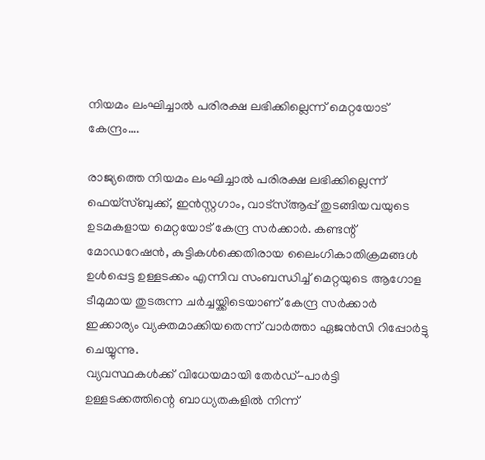നിയമം ലംഘിച്ചാൽ പരിരക്ഷ ലഭിക്കില്ലെന്ന് മെറ്റയോട് കേന്ദ്രം….

രാജ്യത്തെ നിയമം ലംഘിച്ചാൽ പരിരക്ഷ ലഭിക്കില്ലെന്ന് ഫെയ്സ്ബുക്ക്, ഇൻസ്റ്റഗാം, വാട്സ്ആപ്പ് തുടങ്ങിയവയുടെ ഉടമകളായ മെറ്റയോട് കേന്ദ്ര സർക്കാർ. കണ്ടന്റ് മോഡറേഷൻ, കുട്ടികൾക്കെതിരായ ലൈംഗികാതിക്രമങ്ങൾ ഉൾപ്പെട്ട ഉള്ളടക്കം എന്നിവ സംബന്ധിച്ച് മെറ്റയുടെ ആഗോള ടീമുമായ തുടരുന്ന ചർച്ചയ്ക്കിടെയാണ് കേന്ദ്ര സർക്കാർ ഇക്കാര്യം വ്യക്തമാക്കിയതെന്ന് വാർത്താ ഏജൻസി റിപ്പോർട്ടു ചെയ്യുന്നു.
വ്യവസ്ഥകൾക്ക് വിധേയമായി തേർഡ്-പാർട്ടി ഉള്ളടക്കത്തിന്റെ ബാധ്യതകളിൽ നിന്ന്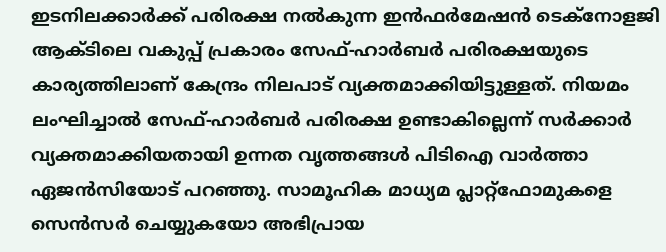ഇടനിലക്കാർക്ക് പരിരക്ഷ നൽകുന്ന ഇൻഫർമേഷൻ ടെക്നോളജി ആക്ടിലെ വകുപ്പ് പ്രകാരം സേഫ്-ഹാർബർ പരിരക്ഷയുടെ കാര്യത്തിലാണ് കേന്ദ്രം നിലപാട് വ്യക്തമാക്കിയിട്ടുള്ളത്. നിയമം ലംഘിച്ചാൽ സേഫ്-ഹാർബർ പരിരക്ഷ ഉണ്ടാകില്ലെന്ന് സർക്കാർ വ്യക്തമാക്കിയതായി ഉന്നത വൃത്തങ്ങൾ പിടിഐ വാർത്താ ഏജൻസിയോട് പറഞ്ഞു. സാമൂഹിക മാധ്യമ പ്ലാറ്റ്ഫോമുകളെ സെൻസർ ചെയ്യുകയോ അഭിപ്രായ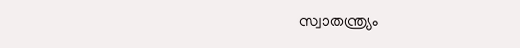സ്വാതന്ത്ര്യം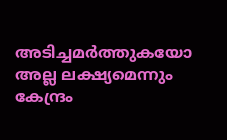അടിച്ചമർത്തുകയോ അല്ല ലക്ഷ്യമെന്നും കേന്ദ്രം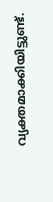വ്യക്തമാക്കിയിട്ടുണ്ട്.